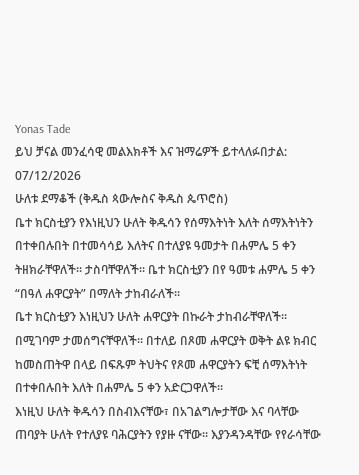Yonas Tade
ይህ ቻናል መንፈሳዊ መልእክቶች እና ዝማሬዎች ይተላለፉበታል:
07/12/2026
ሁለቱ ደማቆች (ቅዱስ ጳውሎስና ቅዱስ ጴጥሮስ)
ቤተ ክርስቲያን የእነዚህን ሁለት ቅዱሳን የሰማእትነት እለት ሰማእትነትን በተቀበሉበት በተመሳሳይ እለትና በተለያዩ ዓመታት በሐምሌ 5 ቀን ትዘክራቸዋለች፡፡ ታስባቸዋለች፡፡ ቤተ ክርስቲያን በየ ዓመቱ ሐምሌ 5 ቀን “በዓለ ሐዋርያት” በማለት ታከብራለች፡፡
ቤተ ክርስቲያን እነዚህን ሁለት ሐዋርያት በኩራት ታከብራቸዋለች፡፡ በሚገባም ታመሰግናቸዋለች፡፡ በተለይ በጾመ ሐዋርያት ወቅት ልዩ ክብር ከመስጠትዋ በላይ በፍጹም ትህትና የጾመ ሐዋርያትን ፍቺ ሰማእትነት በተቀበሉበት እለት በሐምሌ 5 ቀን አድርጋዋለች፡፡
እነዚህ ሁለት ቅዱሳን በስብእናቸው፣ በአገልግሎታቸው እና ባላቸው ጠባያት ሁለት የተለያዩ ባሕርያትን የያዙ ናቸው፡፡ እያንዳንዳቸው የየራሳቸው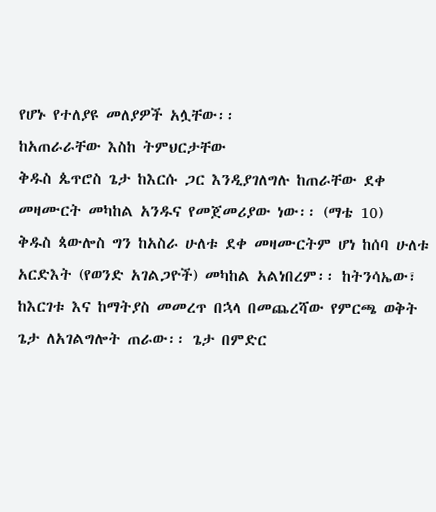የሆኑ የተለያዩ መለያዎች አሏቸው፡፡
ከአጠራራቸው እስከ ትምህርታቸው
ቅዱስ ጴጥሮስ ጌታ ከእርሱ ጋር እንዲያገለግሉ ከጠራቸው ደቀ መዛሙርት መካከል አንዱና የመጀመሪያው ነው፡፡ (ማቴ 10)
ቅዱስ ጳውሎስ ግን ከአስራ ሁለቱ ደቀ መዛሙርትም ሆነ ከሰባ ሁለቱ አርድእት (የወንድ አገልጋዮች) መካከል አልነበረም፡፡ ከትንሳኤው፣ ከእርገቱ እና ከማትያስ መመረጥ በኋላ በመጨረሻው የምርጫ ወቅት ጌታ ለአገልግሎት ጠራው፡፡ ጌታ በምድር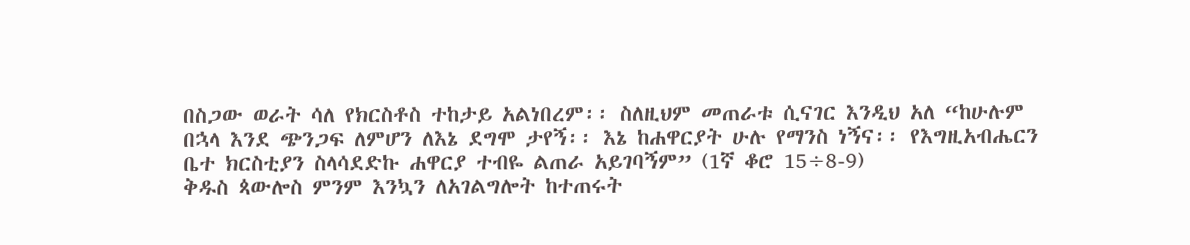በስጋው ወራት ሳለ የክርስቶስ ተከታይ አልነበረም፡፡ ስለዚህም መጠራቱ ሲናገር እንዲህ አለ “ከሁሉም በኋላ እንደ ጭንጋፍ ለምሆን ለእኔ ደግሞ ታየኝ፡፡ እኔ ከሐዋርያት ሁሉ የማንስ ነኝና፡፡ የእግዚአብሔርን ቤተ ክርስቲያን ስላሳደድኩ ሐዋርያ ተብዬ ልጠራ አይገባኝም” (1ኛ ቆሮ 15÷8-9)
ቅዱስ ጳውሎስ ምንም እንኳን ለአገልግሎት ከተጠሩት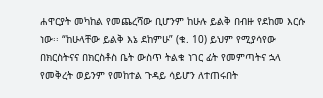ሐዋርያት መካከል የመጨረሻው ቢሆንም ከሁሉ ይልቅ በብዙ የደከመ እርሱ ነው፡፡ “ከሁላቸው ይልቅ እኔ ደከምሁ” (ቁ. 10) ይህም የሚያሳየው በክርስትናና በክርስቶስ ቤት ውስጥ ትልቁ ነገር ፊት የመምጣትና ኋላ የመቅረት ወይንም የመከተል ጉዳይ ሳይሆን ለተጠሩበት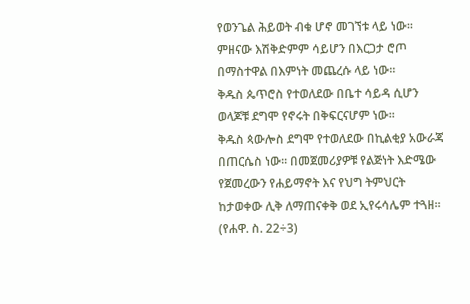የወንጌል ሕይወት ብቁ ሆኖ መገኘቱ ላይ ነው፡፡ ምዘናው እሽቅድምም ሳይሆን በእርጋታ ሮጦ በማስተዋል በእምነት መጨረሱ ላይ ነው፡፡
ቅዱስ ጴጥሮስ የተወለደው በቤተ ሳይዳ ሲሆን ወላጆቹ ደግሞ የኖሩት በቅፍርናሆም ነው፡፡
ቅዱስ ጳውሎስ ደግሞ የተወለደው በኪልቂያ አውራጃ በጠርሴስ ነው፡፡ በመጀመሪያዎቹ የልጅነት እድሜው የጀመረውን የሐይማኖት እና የህግ ትምህርት ከታወቀው ሊቅ ለማጠናቀቅ ወደ ኢየሩሳሌም ተጓዘ፡፡ (የሐዋ. ስ. 22÷3)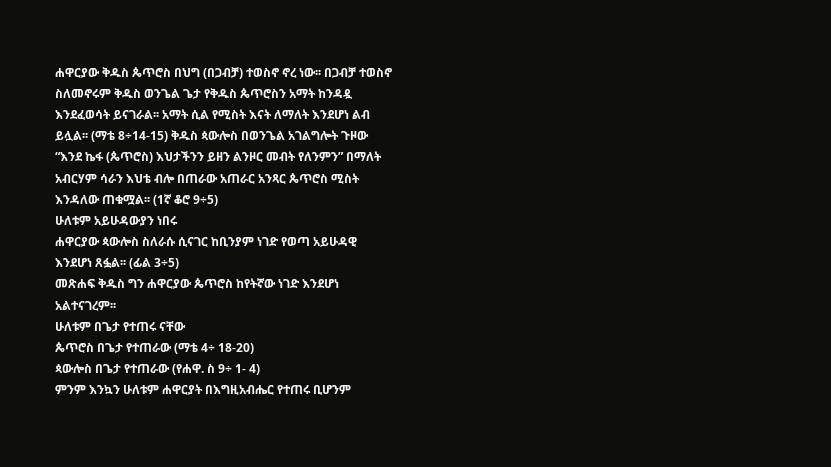ሐዋርያው ቅዱስ ጴጥሮስ በህግ (በጋብቻ) ተወስኖ ኖረ ነው፡፡ በጋብቻ ተወስኖ ስለመኖሩም ቅዱስ ወንጌል ጌታ የቅዱስ ጴጥሮስን አማት ከንዳዷ እንደፈወሳት ይናገራል፡፡ አማት ሲል የሚስት እናት ለማለት እንደሆነ ልብ ይሏል፡፡ (ማቴ 8÷14-15) ቅዱስ ጳውሎስ በወንጌል አገልግሎት ጉዞው “እንደ ኬፋ (ጴጥሮስ) እህታችንን ይዘን ልንዞር መብት የለንምን” በማለት አብርሃም ሳራን እህቴ ብሎ በጠራው አጠራር አንጻር ጴጥሮስ ሚስት እንዳለው ጠቁሟል፡፡ (1ኛ ቆሮ 9÷5)
ሁለቱም አይሁዳውያን ነበሩ
ሐዋርያው ጳውሎስ ስለራሱ ሲናገር ከቢንያም ነገድ የወጣ አይሁዳዊ እንደሆነ ጸፏል፡፡ (ፊል 3÷5)
መጽሐፍ ቅዱስ ግን ሐዋርያው ጴጥሮስ ከየትኛው ነገድ እንደሆነ አልተናገረም፡፡
ሁለቱም በጌታ የተጠሩ ናቸው
ጴጥሮስ በጌታ የተጠራው (ማቴ 4÷ 18-20)
ጳውሎስ በጌታ የተጠራው (የሐዋ. ስ 9÷ 1- 4)
ምንም እንኳን ሁለቱም ሐዋርያት በእግዚአብሔር የተጠሩ ቢሆንም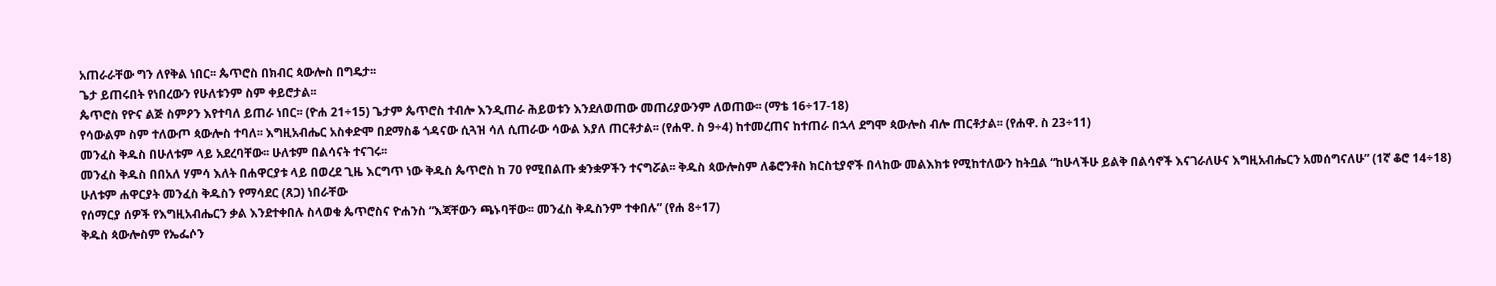አጠራራቸው ግን ለየቅል ነበር፡፡ ጴጥሮስ በክብር ጳውሎስ በግዴታ፡፡
ጌታ ይጠሩበት የነበረውን የሁለቱንም ስም ቀይሮታል፡፡
ጴጥሮስ የዮና ልጅ ስምዖን እየተባለ ይጠራ ነበር፡፡ (ዮሐ 21÷15) ጌታም ጴጥሮስ ተብሎ እንዲጠራ ሕይወቱን እንደለወጠው መጠሪያውንም ለወጠው፡፡ (ማቴ 16÷17-18)
የሳውልም ስም ተለውጦ ጳውሎስ ተባለ፡፡ እግዚአብሔር አስቀድሞ በደማስቆ ጎዳናው ሲጓዝ ሳለ ሲጠራው ሳውል እያለ ጠርቶታል፡፡ (የሐዋ. ስ 9÷4) ከተመረጠና ከተጠራ በኋላ ደግሞ ጳውሎስ ብሎ ጠርቶታል፡፡ (የሐዋ. ስ 23÷11)
መንፈስ ቅዱስ በሁለቱም ላይ አደረባቸው፡፡ ሁለቱም በልሳናት ተናገሩ፡፡
መንፈስ ቅዱስ በበአለ ሃምሳ እለት በሐዋርያቱ ላይ በወረደ ጊዜ እርግጥ ነው ቅዱስ ጴጥሮስ ከ 70 የሚበልጡ ቋንቋዎችን ተናግሯል፡፡ ቅዱስ ጳውሎስም ለቆሮንቶስ ክርስቲያኖች በላከው መልእክቱ የሚከተለውን ከትቧል “ከሁላችሁ ይልቅ በልሳኖች እናገራለሁና እግዚአብሔርን አመሰግናለሁ” (1ኛ ቆሮ 14÷18)
ሁለቱም ሐዋርያት መንፈስ ቅዱስን የማሳደር (ጸጋ) ነበራቸው
የሰማርያ ሰዎች የእግዚአብሔርን ቃል እንደተቀበሉ ስላወቁ ጴጥሮስና ዮሐንስ “እጃቸውን ጫኑባቸው፡፡ መንፈስ ቅዱስንም ተቀበሉ” (የሐ 8÷17)
ቅዱስ ጳውሎስም የኤፌሶን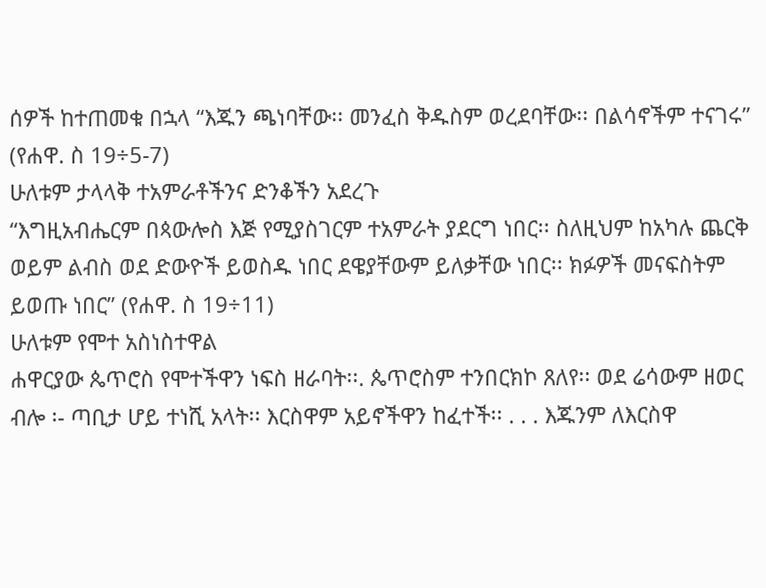ሰዎች ከተጠመቁ በኋላ “እጁን ጫነባቸው፡፡ መንፈስ ቅዱስም ወረደባቸው፡፡ በልሳኖችም ተናገሩ” (የሐዋ. ስ 19÷5-7)
ሁለቱም ታላላቅ ተአምራቶችንና ድንቆችን አደረጉ
“እግዚአብሔርም በጳውሎስ እጅ የሚያስገርም ተአምራት ያደርግ ነበር፡፡ ስለዚህም ከአካሉ ጨርቅ ወይም ልብስ ወደ ድውዮች ይወስዱ ነበር ደዌያቸውም ይለቃቸው ነበር፡፡ ክፉዎች መናፍስትም ይወጡ ነበር” (የሐዋ. ስ 19÷11)
ሁለቱም የሞተ አስነስተዋል
ሐዋርያው ጴጥሮስ የሞተችዋን ነፍስ ዘራባት፡፡. ጴጥሮስም ተንበርክኮ ጸለየ፡፡ ወደ ሬሳውም ዘወር ብሎ ፡- ጣቢታ ሆይ ተነሺ አላት፡፡ እርስዋም አይኖችዋን ከፈተች፡፡ . . . እጁንም ለእርስዋ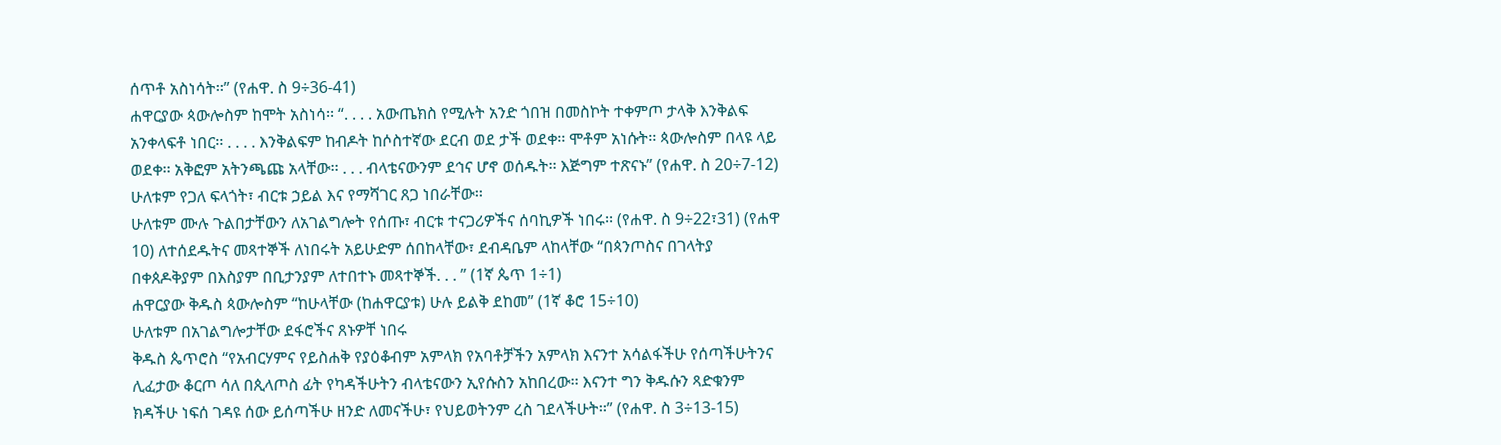ሰጥቶ አስነሳት፡፡” (የሐዋ. ስ 9÷36-41)
ሐዋርያው ጳውሎስም ከሞት አስነሳ፡፡ “. . . . አውጤክስ የሚሉት አንድ ጎበዝ በመስኮት ተቀምጦ ታላቅ እንቅልፍ አንቀላፍቶ ነበር፡፡ . . . . እንቅልፍም ከብዶት ከሶስተኛው ደርብ ወደ ታች ወደቀ፡፡ ሞቶም አነሱት፡፡ ጳውሎስም በላዩ ላይ ወደቀ፡፡ አቅፎም አትንጫጩ አላቸው፡፡ . . . ብላቴናውንም ደኅና ሆኖ ወሰዱት፡፡ እጅግም ተጽናኑ” (የሐዋ. ስ 20÷7-12)
ሁለቱም የጋለ ፍላጎት፣ ብርቱ ኃይል እና የማሻገር ጸጋ ነበራቸው፡፡
ሁለቱም ሙሉ ጉልበታቸውን ለአገልግሎት የሰጡ፣ ብርቱ ተናጋሪዎችና ሰባኪዎች ነበሩ፡፡ (የሐዋ. ስ 9÷22፣31) (የሐዋ 10) ለተሰደዱትና መጻተኞች ለነበሩት አይሁድም ሰበከላቸው፣ ደብዳቤም ላከላቸው “በጳንጦስና በገላትያ በቀጰዶቅያም በእስያም በቢታንያም ለተበተኑ መጻተኞች. . . ” (1ኛ ጴጥ 1÷1)
ሐዋርያው ቅዱስ ጳውሎስም “ከሁላቸው (ከሐዋርያቱ) ሁሉ ይልቅ ደከመ” (1ኛ ቆሮ 15÷10)
ሁለቱም በአገልግሎታቸው ደፋሮችና ጸኑዎቸ ነበሩ
ቅዱስ ጴጥሮስ “የአብርሃምና የይስሐቅ የያዕቆብም አምላክ የአባቶቻችን አምላክ እናንተ አሳልፋችሁ የሰጣችሁትንና ሊፈታው ቆርጦ ሳለ በጲላጦስ ፊት የካዳችሁትን ብላቴናውን ኢየሱስን አከበረው፡፡ እናንተ ግን ቅዱሱን ጻድቁንም ክዳችሁ ነፍሰ ገዳዩ ሰው ይሰጣችሁ ዘንድ ለመናችሁ፣ የህይወትንም ረስ ገደላችሁት፡፡” (የሐዋ. ስ 3÷13-15)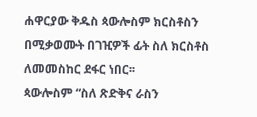ሐዋርያው ቅዱስ ጳውሎስም ክርስቶስን በሚቃወሙት በገዢዎች ፊት ስለ ክርስቶስ ለመመስከር ደፋር ነበር፡፡
ጳውሎስም “ስለ ጽድቅና ራስን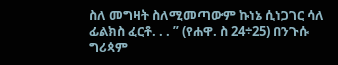ስለ መግዛት ስለሚመጣውም ኩነኔ ሲነጋገር ሳለ ፊልክስ ፈርቶ. . . ” (የሐዋ. ስ 24÷25) በንጉሱ ግሪጳም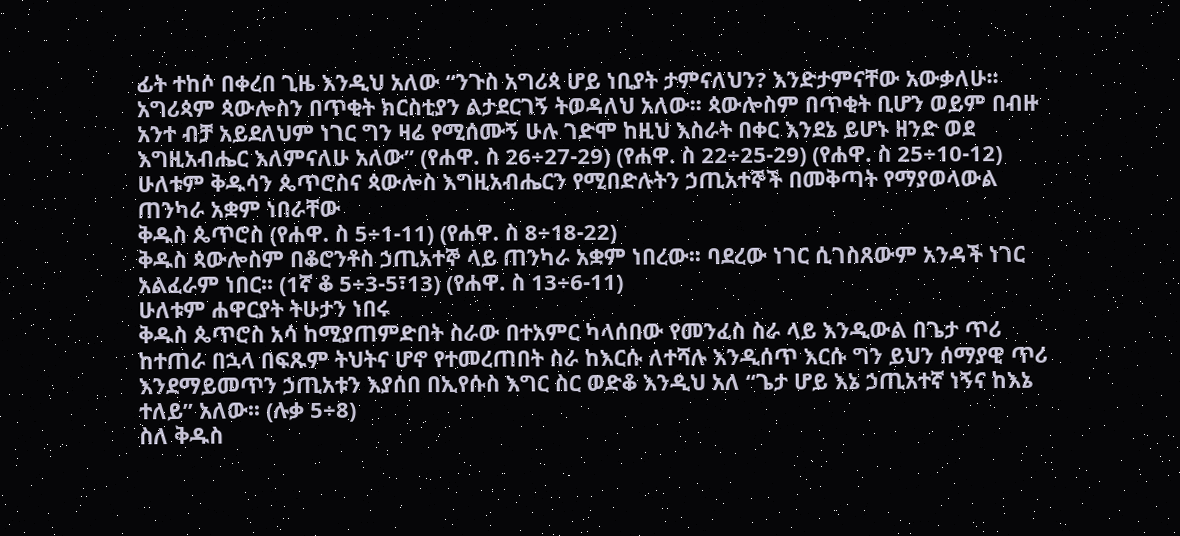ፊት ተከሶ በቀረበ ጊዜ እንዲህ አለው “ንጉስ አግሪጳ ሆይ ነቢያት ታምናለህን? እንድታምናቸው አውቃለሁ፡፡ አግሪጳም ጳውሎስን በጥቂት ክርስቲያን ልታደርገኝ ትወዳለህ አለው፡፡ ጳውሎስም በጥቂት ቢሆን ወይም በብዙ አንተ ብቻ አይደለህም ነገር ግን ዛሬ የሚሰሙኝ ሁሉ ገድሞ ከዚህ እስራት በቀር እንደኔ ይሆኑ ዘንድ ወደ እግዚአብሔር እለምናለሁ አለው” (የሐዋ. ስ 26÷27-29) (የሐዋ. ስ 22÷25-29) (የሐዋ. ስ 25÷10-12)
ሁለቱም ቅዱሳን ጴጥሮስና ጳውሎስ እግዚአብሔርን የሚበድሉትን ኃጢአተኞች በመቅጣት የማያወላውል ጠንካራ አቋም ነበራቸው
ቅዱስ ጴጥሮስ (የሐዋ. ስ 5÷1-11) (የሐዋ. ስ 8÷18-22)
ቅዱስ ጳውሎስም በቆሮንቶስ ኃጢአተኞ ላይ ጠንካራ አቋም ነበረው፡፡ ባደረው ነገር ሲገስጸውም አንዳች ነገር አልፈራም ነበር፡፡ (1ኛ ቆ 5÷3-5፣13) (የሐዋ. ስ 13÷6-11)
ሁለቱም ሐዋርያት ትሁታን ነበሩ
ቅዱስ ጴጥሮስ አሳ ከሚያጠምድበት ስራው በተአምር ካላሰበው የመንፈስ ስራ ላይ እንዲውል በጌታ ጥሪ ከተጠራ በኋላ በፍጹም ትህትና ሆኖ የተመረጠበት ስራ ከእርሱ ለተሻሉ እንዲሰጥ እርሱ ግን ይህን ሰማያዊ ጥሪ እንደማይመጥን ኃጢአቱን እያሰበ በኢየሱስ እግር ስር ወድቆ እንዲህ አለ “ጌታ ሆይ እኔ ኃጢአተኛ ነኝና ከእኔ ተለይ” አለው፡፡ (ሉቃ 5÷8)
ስለ ቅዱስ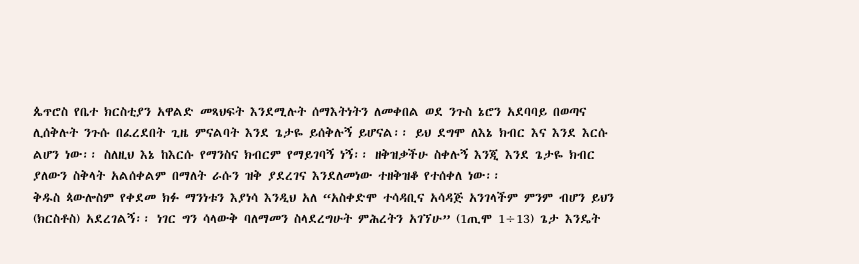ጴጥሮስ የቤተ ክርስቲያን አዋልድ መጻህፍት እንደሚሉት ሰማእትነትን ለመቀበል ወደ ንጉስ ኔሮን አደባባይ በወጣና ሊሰቅሉት ንጉሱ በፈረደበት ጊዜ ምናልባት እንደ ጌታዬ ይሰቅሉኝ ይሆናል፡፡ ይህ ደግሞ ለእኔ ክብር እና እንደ እርሱ ልሆን ነው፡፡ ስለዚህ እኔ ከእርሱ የማንስና ክብርም የማይገባኝ ነኝ፡፡ ዘቅዝቃችሁ ስቀሉኝ እንጂ እንደ ጌታዬ ክብር ያለውን ስቅላት አልሰቀልም በማለት ራሱን ዝቅ ያደረገና እንደለመነው ተዘቅዝቆ የተሰቀለ ነው፡፡
ቅዱስ ጳውሎስም የቀደመ ክፉ ማንነቱን እያነሳ እንዲህ አለ “አስቀድሞ ተሳዳቢና አሳዳጅ አንገላችም ምንም ብሆን ይህን (ክርስቶስ) አደረገልኝ፡፡ ነገር ግን ሳላውቅ ባለማመን ስላደረግሁት ምሕረትን አገኘሁ” (1ጢሞ 1÷13) ጌታ እንዴት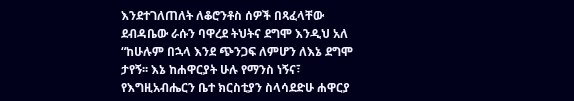እንደተገለጠለት ለቆሮንቶስ ሰዎች በጻፈላቸው ደብዳቤው ራሱን ባዋረደ ትህትና ደግሞ እንዲህ አለ “ከሁሉም በኋላ እንደ ጭንጋፍ ለምሆን ለእኔ ደግሞ ታየኝ፡፡ እኔ ከሐዋርያት ሁሉ የማንስ ነኝና፣ የእግዚአብሔርን ቤተ ክርስቲያን ስላሳደድሁ ሐዋርያ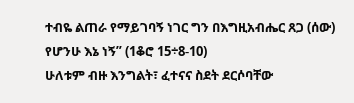ተብዬ ልጠራ የማይገባኝ ነገር ግን በእግዚአብሔር ጸጋ (ሰው) የሆንሁ እኔ ነኝ” (1ቆሮ 15÷8-10)
ሁለቱም ብዙ እንግልት፣ ፈተናና ስደት ደርሶባቸው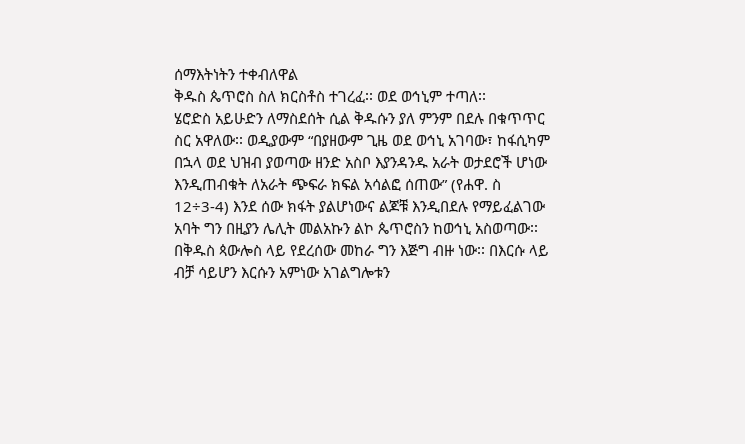ሰማእትነትን ተቀብለዋል
ቅዱስ ጴጥሮስ ስለ ክርስቶስ ተገረፈ፡፡ ወደ ወኅኒም ተጣለ፡፡
ሄሮድስ አይሁድን ለማስደሰት ሲል ቅዱሱን ያለ ምንም በደሉ በቁጥጥር ስር አዋለው፡፡ ወዲያውም “በያዘውም ጊዜ ወደ ወኅኒ አገባው፣ ከፋሲካም በኋላ ወደ ህዝብ ያወጣው ዘንድ አስቦ እያንዳንዱ አራት ወታደሮች ሆነው እንዲጠብቁት ለአራት ጭፍራ ክፍል አሳልፎ ሰጠው” (የሐዋ. ስ 12÷3-4) እንደ ሰው ክፋት ያልሆነውና ልጆቹ እንዲበደሉ የማይፈልገው አባት ግን በዚያን ሌሊት መልአኩን ልኮ ጴጥሮስን ከወኅኒ አስወጣው፡፡
በቅዱስ ጳውሎስ ላይ የደረሰው መከራ ግን እጅግ ብዙ ነው፡፡ በእርሱ ላይ ብቻ ሳይሆን እርሱን አምነው አገልግሎቱን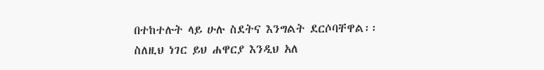በተከተሉት ላይ ሁሉ ስደትና እንግልት ደርሶባቸዋል፡፡
ስለዚህ ነገር ይህ ሐዋርያ እንዲህ አለ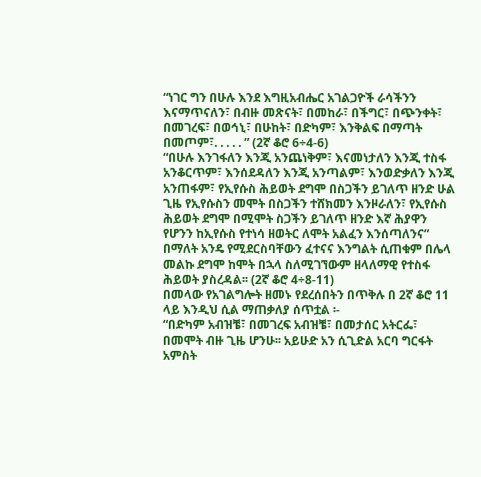“ነገር ግን በሁሉ እንደ እግዚአብሔር አገልጋዮች ራሳችንን እናማጥናለን፣ በብዙ መጽናት፣ በመከራ፣ በችግር፣ በጭንቀት፣ በመገረፍ፣ በወኅኒ፣ በሁከት፣ በድካም፣ እንቅልፍ በማጣት በመጦም፣. . . . . ” (2ኛ ቆሮ 6÷4-6)
“በሁሉ እንገፋለን እንጂ አንጨነቅም፣ እናመነታለን እንጂ ተስፋ አንቆርጥም፣ እንሰደዳለን እንጂ አንጣልም፣ እንወድቃለን እንጂ አንጠፋም፣ የኢየሱስ ሕይወት ደግሞ በስጋችን ይገለጥ ዘንድ ሁል ጊዜ የኢየሱስን መሞት በስጋችን ተሸክመን እንዞራለን፣ የኢየሱስ ሕይወት ደግሞ በሚሞት ስጋችን ይገለጥ ዘንድ እኛ ሕያዋን የሆንን ከኢየሱስ የተነሳ ዘወትር ለሞት አልፈን እንሰጣለንና” በማለት አንዴ የሚደርስባቸውን ፈተናና እንግልት ሲጠቁም በሌላ መልኩ ደግሞ ከሞት በኋላ ስለሚገኘውም ዘላለማዊ የተስፋ ሕይወት ያስረዳል፡፡ (2ኛ ቆሮ 4÷8-11)
በመላው የአገልግሎት ዘመኑ የደረሰበትን በጥቅሉ በ 2ኛ ቆሮ 11 ላይ እንዲህ ሲል ማጠቃለያ ሰጥቷል ፡-
“በድካም አብዝቼ፣ በመገረፍ አብዝቼ፣ በመታሰር አትርፌ፣ በመሞት ብዙ ጊዜ ሆንሁ፡፡ አይሁድ አን ሲጊድል አርባ ግርፋት አምስት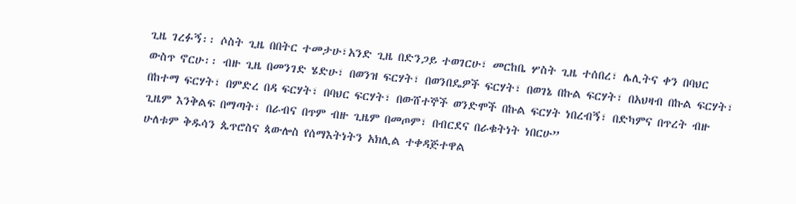ጊዜ ገረፉኝ፡፡ ሶስት ጊዜ በበትር ተመታሁ፣አንድ ጊዜ በድንጋይ ተወገርሁ፣ መርከቤ ሦስት ጊዜ ተሰበረ፣ ሌሊትና ቀን በባህር ውስጥ ኖርሁ፡፡ ብዙ ጊዜ በመንገድ ሄድሁ፣ በወንዝ ፍርሃት፣ በወንበዴዎች ፍርሃት፣ በወገኔ በኩል ፍርሃት፣ በአህዛብ በኩል ፍርሃት፣ በከተማ ፍርሃት፣ በምድረ በዳ ፍርሃት፣ በባህር ፍርሃት፣ በውሸተኞች ወንድሞች በኩል ፍርሃት ነበረብኝ፣ በድካምና በጥረት ብዙ ጊዜም እንቅልፍ በማጣት፣ በራብና በጥም ብዙ ጊዜም በመጦም፣ በብርደና በራቁትነት ነበርሁ”
ሁለቱም ቅዱሳን ጴጥሮስና ጳውሎስ የሰማእትነትን አክሊል ተቀዳጅተዋል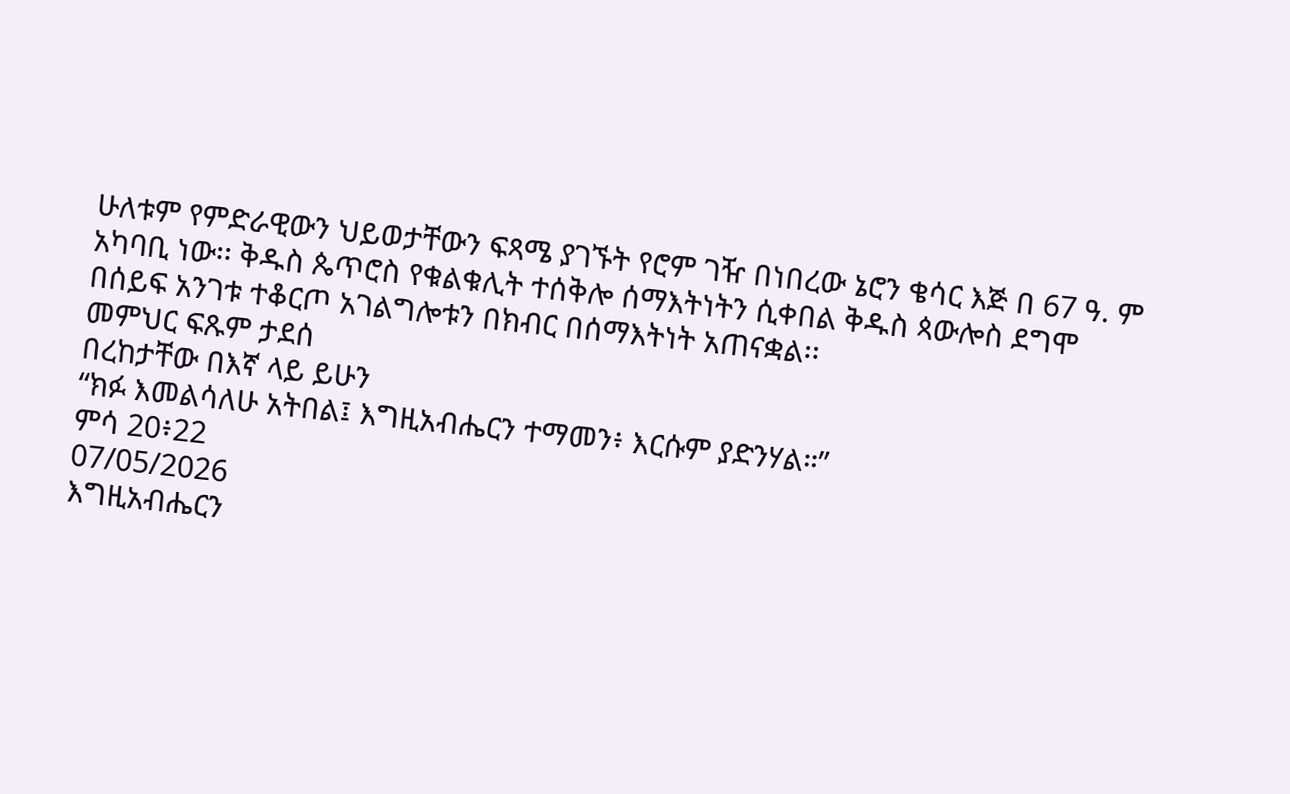ሁለቱም የምድራዊውን ህይወታቸውን ፍጻሜ ያገኙት የሮም ገዥ በነበረው ኔሮን ቄሳር እጅ በ 67 ዓ. ም አካባቢ ነው፡፡ ቅዱስ ጴጥሮስ የቁልቁሊት ተሰቅሎ ሰማእትነትን ሲቀበል ቅዱስ ጳውሎስ ደግሞ በሰይፍ አንገቱ ተቆርጦ አገልግሎቱን በክብር በሰማእትነት አጠናቋል፡፡
መምህር ፍጹም ታደሰ
በረከታቸው በእኛ ላይ ይሁን
“ክፉ እመልሳለሁ አትበል፤ እግዚአብሔርን ተማመን፥ እርሱም ያድንሃል።”
ምሳ 20፥22
07/05/2026
እግዚአብሔርን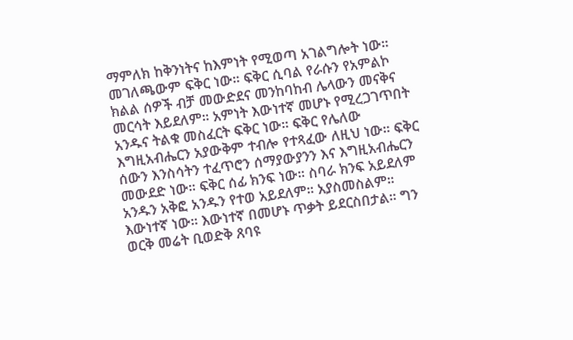ማምለክ ከቅንነትና ከእምነት የሚወጣ አገልግሎት ነው። መገለጫውም ፍቅር ነው። ፍቅር ሲባል የራሱን የአምልኮ ክልል ሰዎች ብቻ መውድደና መንከባከብ ሌላውን መናቅና መርሳት እይደለም። አምነት እውነተኛ መሆኑ የሚረጋገጥበት አንዱና ትልቁ መስፈርት ፍቅር ነው። ፍቅር የሌለው እግዚአብሔርን አያውቅም ተብሎ የተጻፈው ለዚህ ነው። ፍቅር ሰውን እንስሳትን ተፈጥሮን ሰማያውያንን እና እግዚአብሔርን መውደድ ነው። ፍቅር ሰፊ ክንፍ ነው። ስባራ ክንፍ አይደለም አንዱን አቅፎ አንዱን የተወ አይደለም። አያስመስልም። እውነተኛ ነው። እውነተኛ በመሆኑ ጥቃት ይደርስበታል። ግን ወርቅ መሬት ቢወድቅ ጸባዩ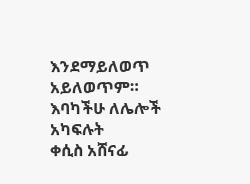እንደማይለወጥ አይለወጥም።
እባካችሁ ለሌሎች አካፍሉት
ቀሲስ አሸናፊ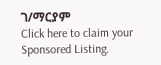ገ/ማርያም
Click here to claim your Sponsored Listing.